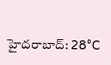హైదరాబాద్: 28°C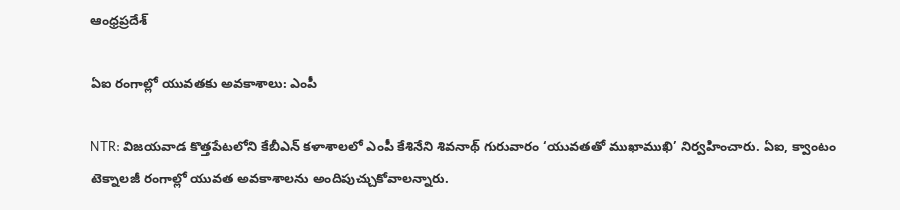ఆంధ్రప్రదేశ్

ఏఐ రంగాల్లో యువతకు అవకాశాలు: ఎంపీ

NTR: విజయవాడ కొత్తపేటలోని కేబీఎన్‌ కళాశాలలో ఎంపీ కేశినేని శివనాథ్‌ గురువారం ‘యువతతో ముఖాముఖి’ నిర్వహించారు. ఏఐ, క్వాంటం టెక్నాలజీ రంగాల్లో యువత అవకాశాలను అందిపుచ్చుకోవాలన్నారు.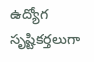ఉద్యోగ సృష్టికర్తలుగా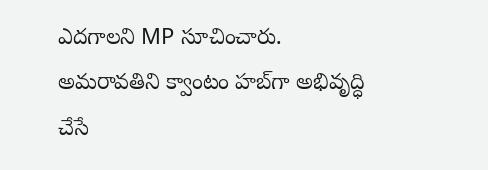ఎదగాలని MP సూచించారు. అమరావతిని క్వాంటం హబ్‌గా అభివృద్ధి చేసే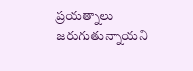ప్రయత్నాలు జరుగుతున్నాయని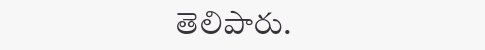తెలిపారు.